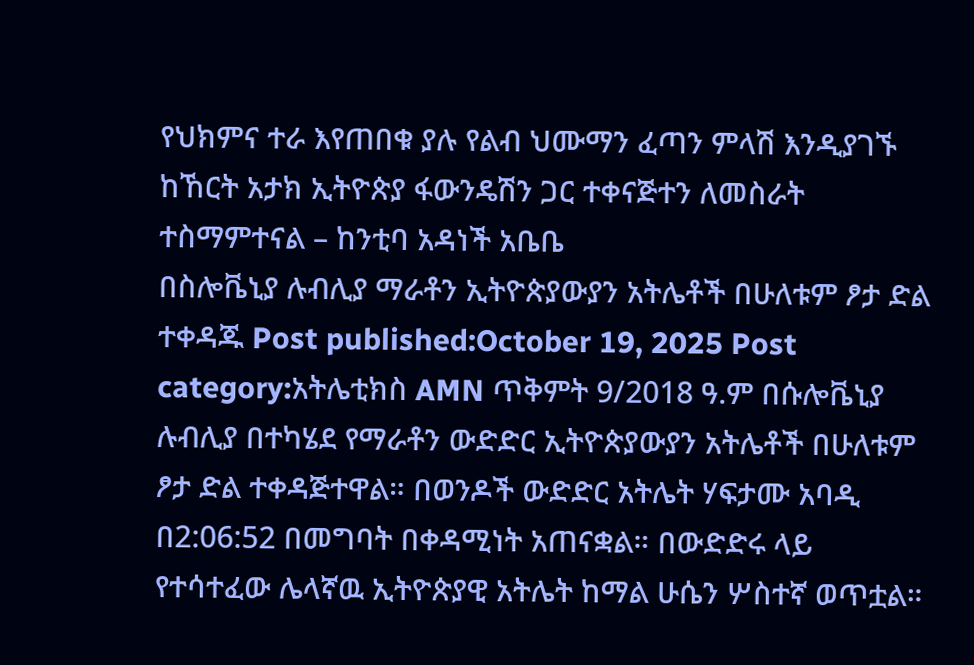የህክምና ተራ እየጠበቁ ያሉ የልብ ህሙማን ፈጣን ምላሽ እንዲያገኙ ከኸርት አታክ ኢትዮጵያ ፋውንዴሽን ጋር ተቀናጅተን ለመስራት ተስማምተናል – ከንቲባ አዳነች አቤቤ
በስሎቬኒያ ሉብሊያ ማራቶን ኢትዮጵያውያን አትሌቶች በሁለቱም ፆታ ድል ተቀዳጁ Post published:October 19, 2025 Post category:አትሌቲክስ AMN ጥቅምት 9/2018 ዓ.ም በሱሎቬኒያ ሉብሊያ በተካሄደ የማራቶን ውድድር ኢትዮጵያውያን አትሌቶች በሁለቱም ፆታ ድል ተቀዳጅተዋል። በወንዶች ውድድር አትሌት ሃፍታሙ አባዲ በ2:06:52 በመግባት በቀዳሚነት አጠናቋል። በውድድሩ ላይ የተሳተፈው ሌላኛዉ ኢትዮጵያዊ አትሌት ከማል ሁሴን ሦስተኛ ወጥቷል።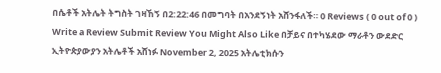በሴቶች አትሌት ትግስት ገዛኸኝ በ2:22:46 በመግባት በአንደኝነት አሸንፋለች። 0 Reviews ( 0 out of 0 ) Write a Review Submit Review You Might Also Like በቻይና በተካሄደው ማራቶን ውደድር ኢትዮጵያውያን አትሌቶች አሸነፉ November 2, 2025 አትሌቲክሱን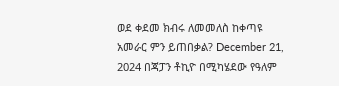ወደ ቀደመ ክብሩ ለመመለስ ከቀጣዩ አመራር ምን ይጠበቃል? December 21, 2024 በጃፓን ቶኪዮ በሚካሄደው የዓለም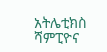አትሌቲክስ ሻምፒዮና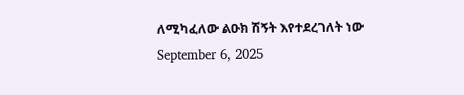ለሚካፈለው ልዑክ ሽኝት እየተደረገለት ነው September 6, 2025